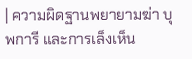| ความผิดฐานพยายามฆ่า บุพการี และการเล็งเห็น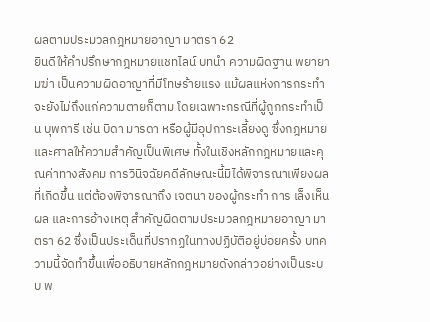ผลตามประมวลกฎหมายอาญา มาตรา 62
ยินดีให้คำปรึกษากฎหมายแชทไลน์ บทนำ ความผิดฐาน พยายามฆ่า เป็นความผิดอาญาที่มีโทษร้ายแรง แม้ผลแห่งการกระทำจะยังไม่ถึงแก่ความตายก็ตาม โดยเฉพาะกรณีที่ผู้ถูกกระทำเป็น บุพการี เช่น บิดา มารดา หรือผู้มีอุปการะเลี้ยงดู ซึ่งกฎหมายและศาลให้ความสำคัญเป็นพิเศษ ทั้งในเชิงหลักกฎหมายและคุณค่าทางสังคม การวินิจฉัยคดีลักษณะนี้มิได้พิจารณาเพียงผลที่เกิดขึ้น แต่ต้องพิจารณาถึง เจตนา ของผู้กระทำ การ เล็งเห็นผล และการอ้างเหตุ สำคัญผิดตามประมวลกฎหมายอาญา มาตรา 62 ซึ่งเป็นประเด็นที่ปรากฏในทางปฏิบัติอยู่บ่อยครั้ง บทความนี้จัดทำขึ้นเพื่ออธิบายหลักกฎหมายดังกล่าวอย่างเป็นระบบ พ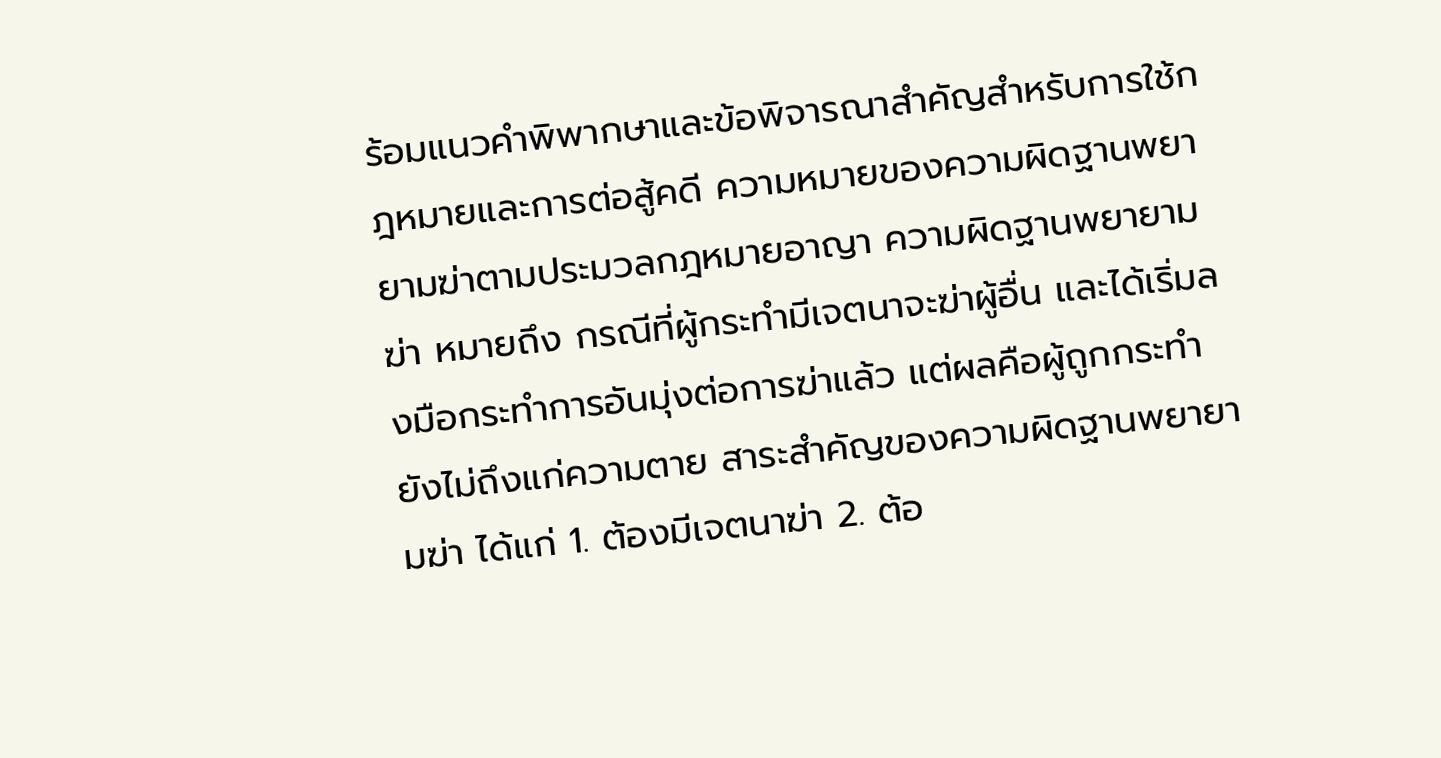ร้อมแนวคำพิพากษาและข้อพิจารณาสำคัญสำหรับการใช้กฎหมายและการต่อสู้คดี ความหมายของความผิดฐานพยายามฆ่าตามประมวลกฎหมายอาญา ความผิดฐานพยายามฆ่า หมายถึง กรณีที่ผู้กระทำมีเจตนาจะฆ่าผู้อื่น และได้เริ่มลงมือกระทำการอันมุ่งต่อการฆ่าแล้ว แต่ผลคือผู้ถูกกระทำยังไม่ถึงแก่ความตาย สาระสำคัญของความผิดฐานพยายามฆ่า ได้แก่ 1. ต้องมีเจตนาฆ่า 2. ต้อ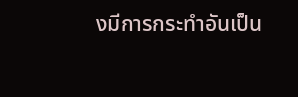งมีการกระทำอันเป็น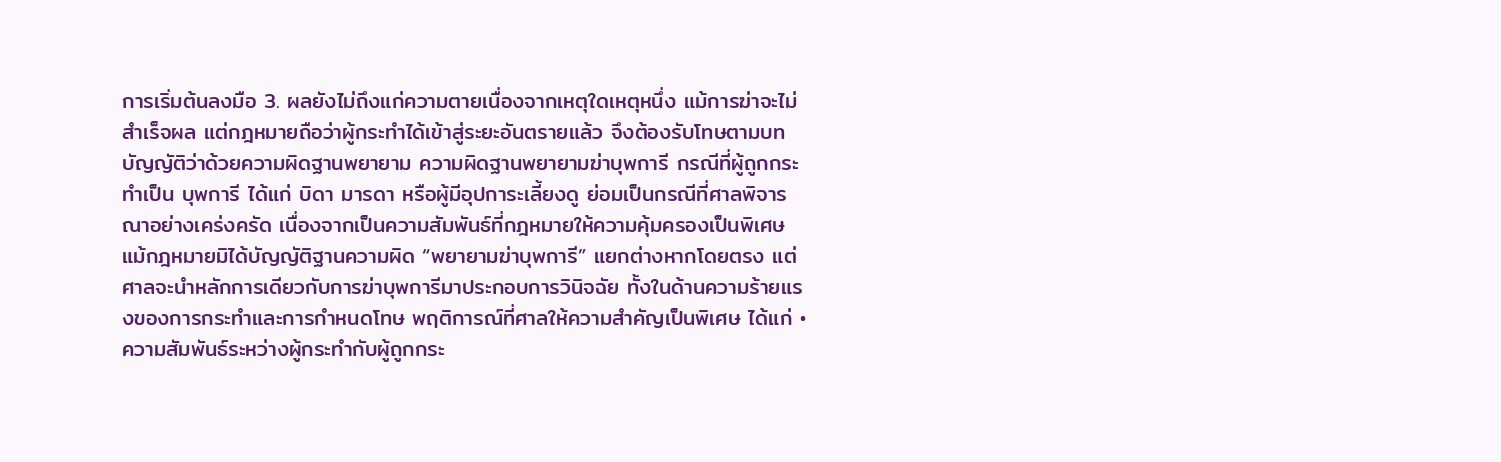การเริ่มต้นลงมือ 3. ผลยังไม่ถึงแก่ความตายเนื่องจากเหตุใดเหตุหนึ่ง แม้การฆ่าจะไม่สำเร็จผล แต่กฎหมายถือว่าผู้กระทำได้เข้าสู่ระยะอันตรายแล้ว จึงต้องรับโทษตามบทบัญญัติว่าด้วยความผิดฐานพยายาม ความผิดฐานพยายามฆ่าบุพการี กรณีที่ผู้ถูกกระทำเป็น บุพการี ได้แก่ บิดา มารดา หรือผู้มีอุปการะเลี้ยงดู ย่อมเป็นกรณีที่ศาลพิจารณาอย่างเคร่งครัด เนื่องจากเป็นความสัมพันธ์ที่กฎหมายให้ความคุ้มครองเป็นพิเศษ แม้กฎหมายมิได้บัญญัติฐานความผิด “พยายามฆ่าบุพการี” แยกต่างหากโดยตรง แต่ศาลจะนำหลักการเดียวกับการฆ่าบุพการีมาประกอบการวินิจฉัย ทั้งในด้านความร้ายแรงของการกระทำและการกำหนดโทษ พฤติการณ์ที่ศาลให้ความสำคัญเป็นพิเศษ ได้แก่ • ความสัมพันธ์ระหว่างผู้กระทำกับผู้ถูกกระ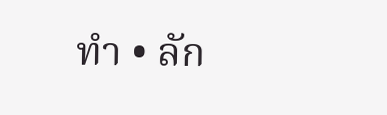ทำ • ลัก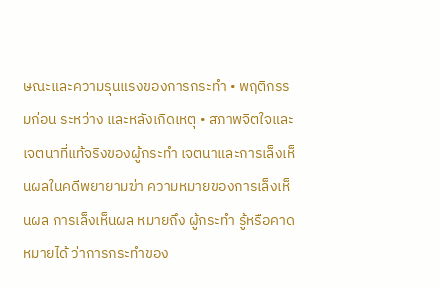ษณะและความรุนแรงของการกระทำ • พฤติกรรมก่อน ระหว่าง และหลังเกิดเหตุ • สภาพจิตใจและเจตนาที่แท้จริงของผู้กระทำ เจตนาและการเล็งเห็นผลในคดีพยายามฆ่า ความหมายของการเล็งเห็นผล การเล็งเห็นผล หมายถึง ผู้กระทำ รู้หรือคาดหมายได้ ว่าการกระทำของ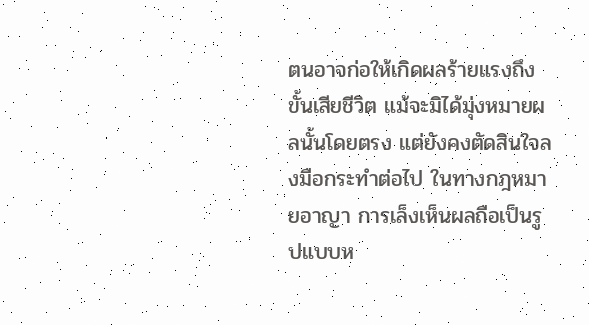ตนอาจก่อให้เกิดผลร้ายแรงถึงขั้นเสียชีวิต แม้จะมิได้มุ่งหมายผลนั้นโดยตรง แต่ยังคงตัดสินใจลงมือกระทำต่อไป ในทางกฎหมายอาญา การเล็งเห็นผลถือเป็นรูปแบบห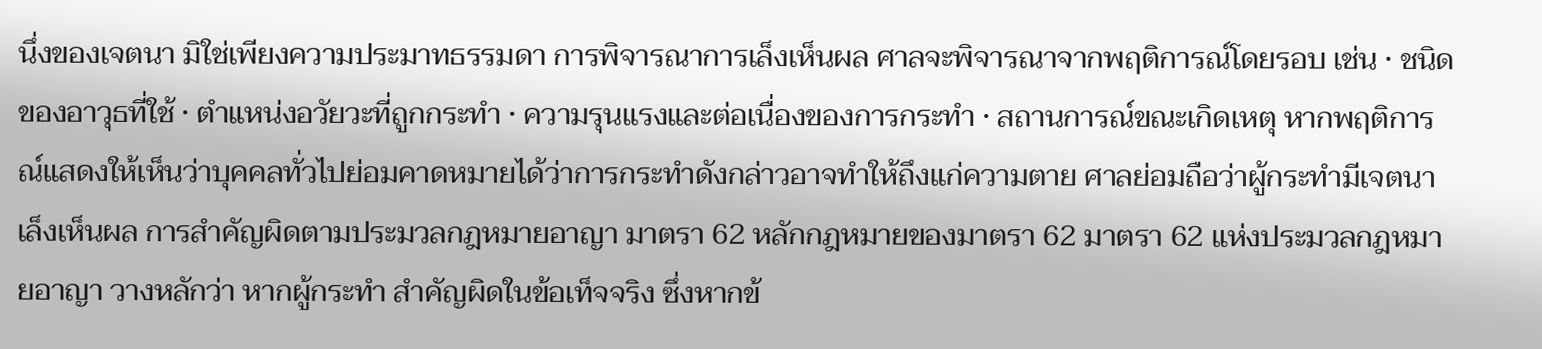นึ่งของเจตนา มิใช่เพียงความประมาทธรรมดา การพิจารณาการเล็งเห็นผล ศาลจะพิจารณาจากพฤติการณ์โดยรอบ เช่น • ชนิดของอาวุธที่ใช้ • ตำแหน่งอวัยวะที่ถูกกระทำ • ความรุนแรงและต่อเนื่องของการกระทำ • สถานการณ์ขณะเกิดเหตุ หากพฤติการณ์แสดงให้เห็นว่าบุคคลทั่วไปย่อมคาดหมายได้ว่าการกระทำดังกล่าวอาจทำให้ถึงแก่ความตาย ศาลย่อมถือว่าผู้กระทำมีเจตนาเล็งเห็นผล การสำคัญผิดตามประมวลกฎหมายอาญา มาตรา 62 หลักกฎหมายของมาตรา 62 มาตรา 62 แห่งประมวลกฎหมายอาญา วางหลักว่า หากผู้กระทำ สำคัญผิดในข้อเท็จจริง ซึ่งหากข้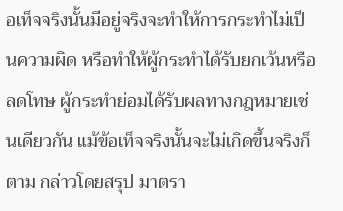อเท็จจริงนั้นมีอยู่จริงจะทำให้การกระทำไม่เป็นความผิด หรือทำให้ผู้กระทำได้รับยกเว้นหรือลดโทษ ผู้กระทำย่อมได้รับผลทางกฎหมายเช่นเดียวกัน แม้ข้อเท็จจริงนั้นจะไม่เกิดขึ้นจริงก็ตาม กล่าวโดยสรุป มาตรา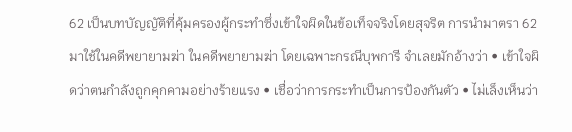62 เป็นบทบัญญัติที่คุ้มครองผู้กระทำซึ่งเข้าใจผิดในข้อเท็จจริงโดยสุจริต การนำมาตรา 62 มาใช้ในคดีพยายามฆ่า ในคดีพยายามฆ่า โดยเฉพาะกรณีบุพการี จำเลยมักอ้างว่า • เข้าใจผิดว่าตนกำลังถูกคุกคามอย่างร้ายแรง • เชื่อว่าการกระทำเป็นการป้องกันตัว • ไม่เล็งเห็นว่า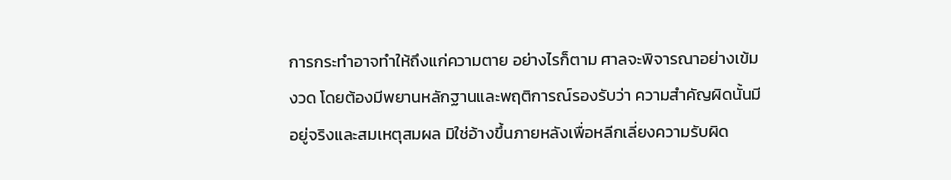การกระทำอาจทำให้ถึงแก่ความตาย อย่างไรก็ตาม ศาลจะพิจารณาอย่างเข้มงวด โดยต้องมีพยานหลักฐานและพฤติการณ์รองรับว่า ความสำคัญผิดนั้นมีอยู่จริงและสมเหตุสมผล มิใช่อ้างขึ้นภายหลังเพื่อหลีกเลี่ยงความรับผิด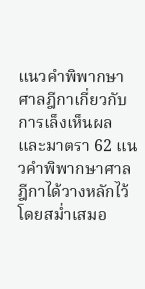แนวคำพิพากษาศาลฎีกาเกี่ยวกับการเล็งเห็นผลและมาตรา 62 แนวคำพิพากษาศาลฎีกาได้วางหลักไว้โดยสม่ำเสมอ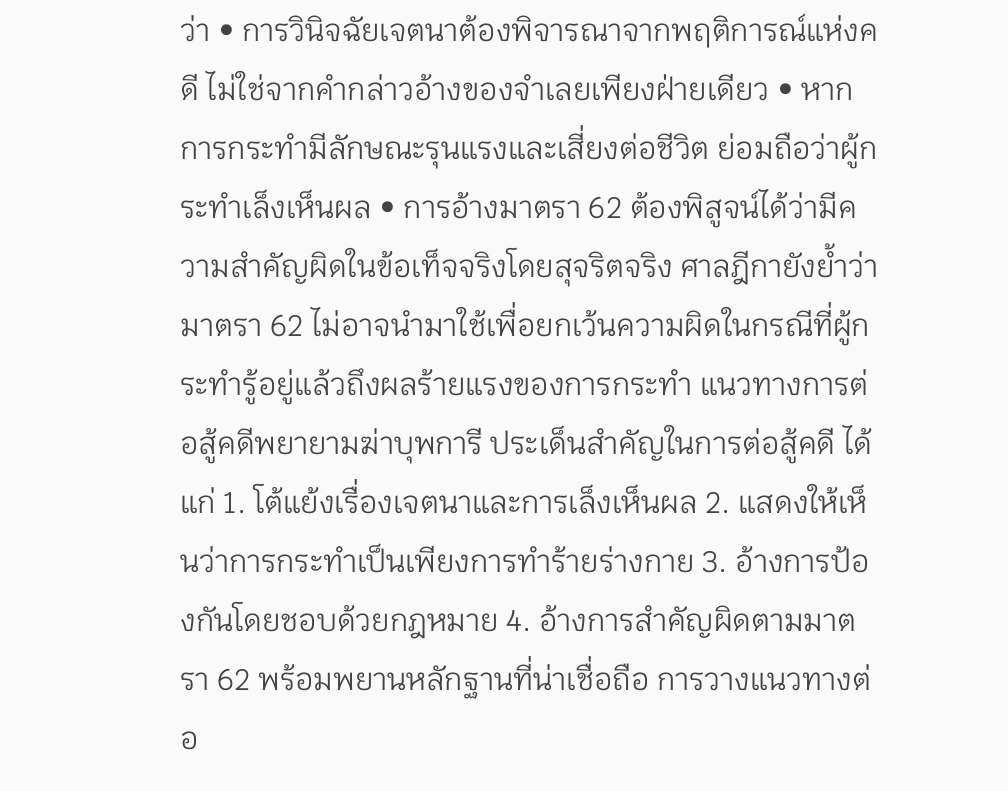ว่า • การวินิจฉัยเจตนาต้องพิจารณาจากพฤติการณ์แห่งคดี ไม่ใช่จากคำกล่าวอ้างของจำเลยเพียงฝ่ายเดียว • หากการกระทำมีลักษณะรุนแรงและเสี่ยงต่อชีวิต ย่อมถือว่าผู้กระทำเล็งเห็นผล • การอ้างมาตรา 62 ต้องพิสูจน์ได้ว่ามีความสำคัญผิดในข้อเท็จจริงโดยสุจริตจริง ศาลฎีกายังย้ำว่า มาตรา 62 ไม่อาจนำมาใช้เพื่อยกเว้นความผิดในกรณีที่ผู้กระทำรู้อยู่แล้วถึงผลร้ายแรงของการกระทำ แนวทางการต่อสู้คดีพยายามฆ่าบุพการี ประเด็นสำคัญในการต่อสู้คดี ได้แก่ 1. โต้แย้งเรื่องเจตนาและการเล็งเห็นผล 2. แสดงให้เห็นว่าการกระทำเป็นเพียงการทำร้ายร่างกาย 3. อ้างการป้องกันโดยชอบด้วยกฎหมาย 4. อ้างการสำคัญผิดตามมาตรา 62 พร้อมพยานหลักฐานที่น่าเชื่อถือ การวางแนวทางต่อ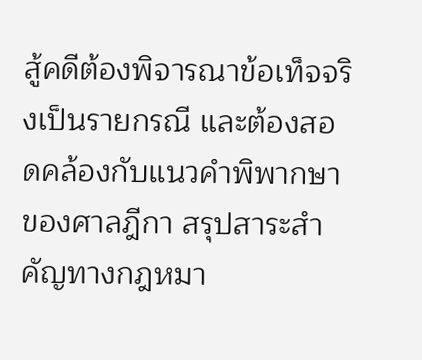สู้คดีต้องพิจารณาข้อเท็จจริงเป็นรายกรณี และต้องสอดคล้องกับแนวคำพิพากษาของศาลฎีกา สรุปสาระสำคัญทางกฎหมา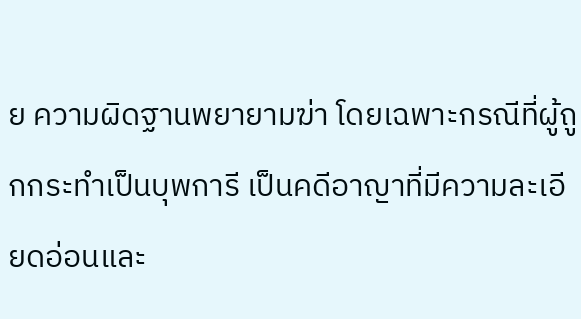ย ความผิดฐานพยายามฆ่า โดยเฉพาะกรณีที่ผู้ถูกกระทำเป็นบุพการี เป็นคดีอาญาที่มีความละเอียดอ่อนและ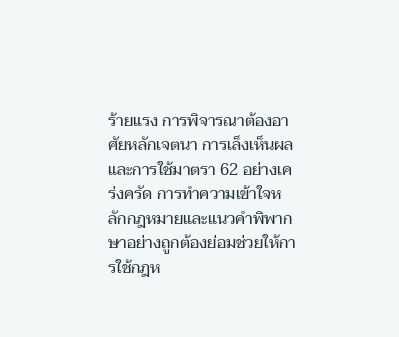ร้ายแรง การพิจารณาต้องอาศัยหลักเจตนา การเล็งเห็นผล และการใช้มาตรา 62 อย่างเคร่งครัด การทำความเข้าใจหลักกฎหมายและแนวคำพิพากษาอย่างถูกต้องย่อมช่วยให้การใช้กฎห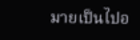มายเป็นไปอ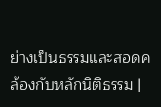ย่างเป็นธรรมและสอดคล้องกับหลักนิติธรรม |